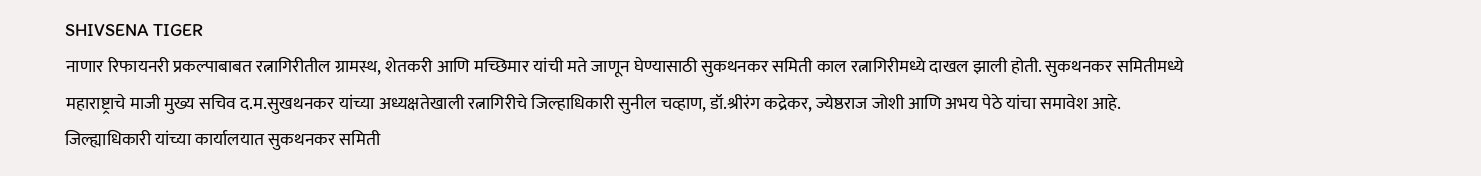SHIVSENA TIGER
नाणार रिफायनरी प्रकल्पाबाबत रत्नागिरीतील ग्रामस्थ, शेतकरी आणि मच्छिमार यांची मते जाणून घेण्यासाठी सुकथनकर समिती काल रत्नागिरीमध्ये दाखल झाली होती. सुकथनकर समितीमध्ये महाराष्ट्राचे माजी मुख्य सचिव द.म.सुखथनकर यांच्या अध्यक्षतेखाली रत्नागिरीचे जिल्हाधिकारी सुनील चव्हाण, डॉ.श्रीरंग कद्रेकर, ज्येष्ठराज जोशी आणि अभय पेठे यांचा समावेश आहे.
जिल्ह्याधिकारी यांच्या कार्यालयात सुकथनकर समिती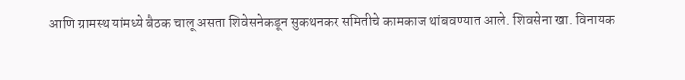आणि ग्रामस्थ यांमध्ये बैठक चालू असता शिवेसनेकडून सुकथनकर समितीचे कामकाज थांबवण्यात आले. शिवसेना खा. विनायक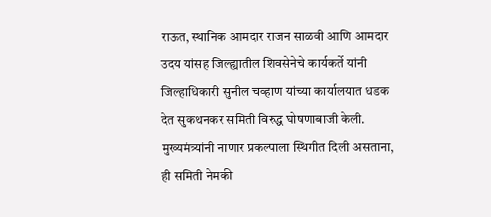राऊत, स्थानिक आमदार राजन साळवी आणि आमदार उदय यांसह जिल्ह्यातील शिवसेनेचे कार्यकर्ते यांनी जिल्हाधिकारी सुनील चव्हाण यांच्या कार्यालयात धडक देत सुकथनकर समिती विरुद्ध घोषणाबाजी केली.
मुख्यमंत्र्यांनी नाणार प्रकल्पाला स्थिगीत दिली असताना, ही समिती नेमकी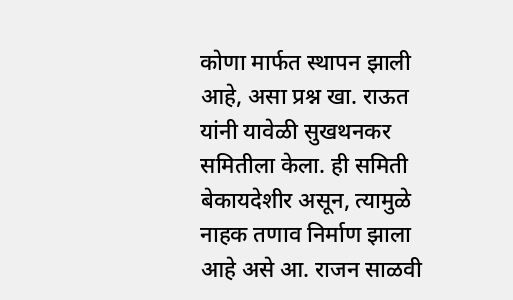कोणा मार्फत स्थापन झाली आहे, असा प्रश्न खा. राऊत यांनी यावेळी सुखथनकर समितीला केला. ही समिती बेकायदेशीर असून, त्यामुळे नाहक तणाव निर्माण झाला आहे असे आ. राजन साळवी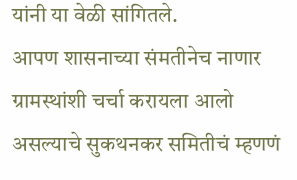यांनी या वेळी सांगितले.
आपण शासनाच्या संमतीनेच नाणार ग्रामस्थांशी चर्चा करायला आलो असल्याचे सुकथनकर समितीचं म्हणणं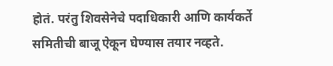होतं. परंतु शिवसेनेचे पदाधिकारी आणि कार्यकर्ते समितीची बाजू ऐकून घेण्यास तयार नव्हते.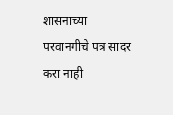शासनाच्या परवानगीचे पत्र सादर करा नाही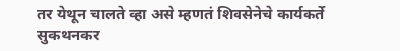तर येथून चालते व्हा असे म्हणतं शिवसेनेचे कार्यकर्ते सुकथनकर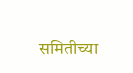समितीच्या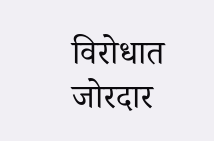विरोधात जोरदार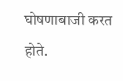घोषणाबाजी करत होते.